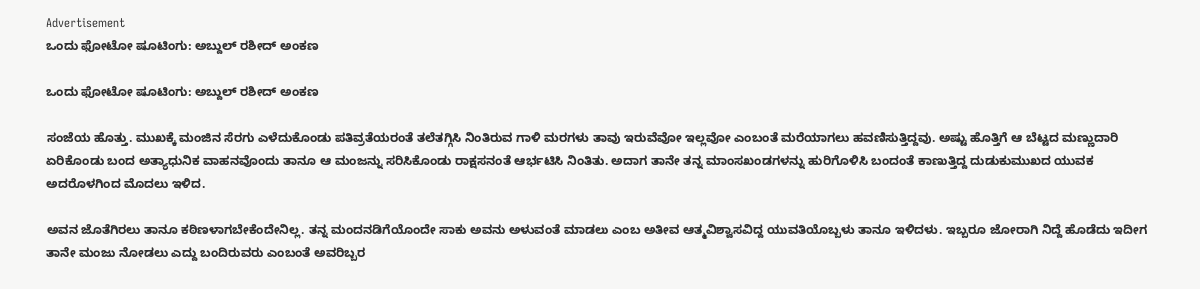Advertisement
ಒಂದು ಫೋಟೋ ಷೂಟಿಂಗು: ಅಬ್ದುಲ್ ರಶೀದ್ ಅಂಕಣ

ಒಂದು ಫೋಟೋ ಷೂಟಿಂಗು: ಅಬ್ದುಲ್ ರಶೀದ್ ಅಂಕಣ

ಸಂಜೆಯ ಹೊತ್ತು. ಮುಖಕ್ಕೆ ಮಂಜಿನ ಸೆರಗು ಎಳೆದುಕೊಂಡು ಪತಿವ್ರತೆಯರಂತೆ ತಲೆತಗ್ಗಿಸಿ ನಿಂತಿರುವ ಗಾಳಿ ಮರಗಳು ತಾವು ಇರುವೆವೋ ಇಲ್ಲವೋ ಎಂಬಂತೆ ಮರೆಯಾಗಲು ಹವಣಿಸುತ್ತಿದ್ದವು. ಅಷ್ಟು ಹೊತ್ತಿಗೆ ಆ ಬೆಟ್ಟದ ಮಣ್ಣುದಾರಿ ಏರಿಕೊಂಡು ಬಂದ ಅತ್ಯಾಧುನಿಕ ವಾಹನವೊಂದು ತಾನೂ ಆ ಮಂಜನ್ನು ಸರಿಸಿಕೊಂಡು ರಾಕ್ಷಸನಂತೆ ಆರ್ಭಟಿಸಿ ನಿಂತಿತು. ಅದಾಗ ತಾನೇ ತನ್ನ ಮಾಂಸಖಂಡಗಳನ್ನು ಹುರಿಗೊಳಿಸಿ ಬಂದಂತೆ ಕಾಣುತ್ತಿದ್ದ ದುಡುಕುಮುಖದ ಯುವಕ ಅದರೊಳಗಿಂದ ಮೊದಲು ಇಳಿದ.

ಅವನ ಜೊತೆಗಿರಲು ತಾನೂ ಕಠಿಣಳಾಗಬೇಕೆಂದೇನಿಲ್ಲ. ತನ್ನ ಮಂದನಡಿಗೆಯೊಂದೇ ಸಾಕು ಅವನು ಅಳುವಂತೆ ಮಾಡಲು ಎಂಬ ಅತೀವ ಆತ್ಮವಿಶ್ವಾಸವಿದ್ದ ಯುವತಿಯೊಬ್ಬಳು ತಾನೂ ಇಳಿದಳು. ಇಬ್ಬರೂ ಜೋರಾಗಿ ನಿದ್ದೆ ಹೊಡೆದು ಇದೀಗ ತಾನೇ ಮಂಜು ನೋಡಲು ಎದ್ದು ಬಂದಿರುವರು ಎಂಬಂತೆ ಅವರಿಬ್ಬರ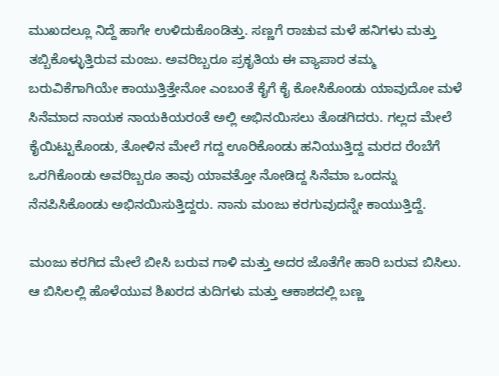ಮುಖದಲ್ಲೂ ನಿದ್ದೆ ಹಾಗೇ ಉಳಿದುಕೊಂಡಿತ್ತು. ಸಣ್ಣಗೆ ರಾಚುವ ಮಳೆ ಹನಿಗಳು ಮತ್ತು ತಬ್ಬಿಕೊಳ್ಳುತ್ತಿರುವ ಮಂಜು. ಅವರಿಬ್ಬರೂ ಪ್ರಕೃತಿಯ ಈ ವ್ಯಾಪಾರ ತಮ್ಮ ಬರುವಿಕೆಗಾಗಿಯೇ ಕಾಯುತ್ತಿತ್ತೇನೋ ಎಂಬಂತೆ ಕೈಗೆ ಕೈ ಕೋಸಿಕೊಂಡು ಯಾವುದೋ ಮಳೆ ಸಿನೆಮಾದ ನಾಯಕ ನಾಯಕಿಯರಂತೆ ಅಲ್ಲಿ ಅಭಿನಯಿಸಲು ತೊಡಗಿದರು. ಗಲ್ಲದ ಮೇಲೆ ಕೈಯಿಟ್ಟುಕೊಂಡು, ತೋಳಿನ ಮೇಲೆ ಗದ್ದ ಊರಿಕೊಂಡು ಹನಿಯುತ್ತಿದ್ದ ಮರದ ರೆಂಬೆಗೆ ಒರಗಿಕೊಂಡು ಅವರಿಬ್ಬರೂ ತಾವು ಯಾವತ್ತೋ ನೋಡಿದ್ದ ಸಿನೆಮಾ ಒಂದನ್ನು ನೆನಪಿಸಿಕೊಂಡು ಅಭಿನಯಿಸುತ್ತಿದ್ದರು. ನಾನು ಮಂಜು ಕರಗುವುದನ್ನೇ ಕಾಯುತ್ತಿದ್ದೆ.

ಮಂಜು ಕರಗಿದ ಮೇಲೆ ಬೀಸಿ ಬರುವ ಗಾಳಿ ಮತ್ತು ಅದರ ಜೊತೆಗೇ ಹಾರಿ ಬರುವ ಬಿಸಿಲು. ಆ ಬಿಸಿಲಲ್ಲಿ ಹೊಳೆಯುವ ಶಿಖರದ ತುದಿಗಳು ಮತ್ತು ಆಕಾಶದಲ್ಲಿ ಬಣ್ಣ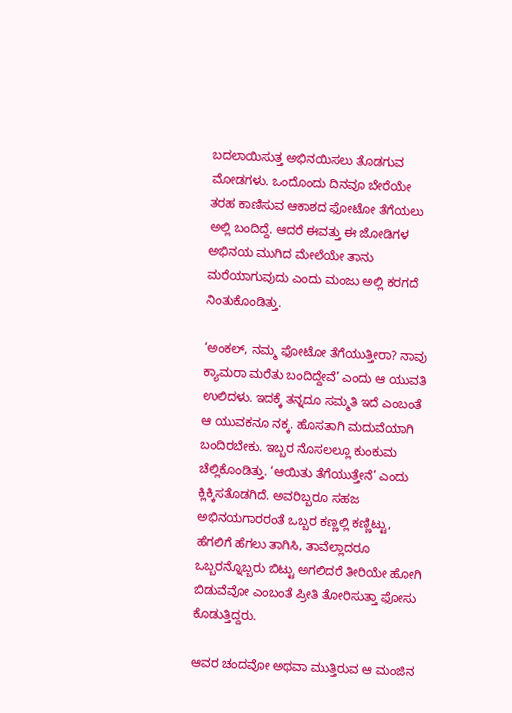ಬದಲಾಯಿಸುತ್ತ ಅಭಿನಯಿಸಲು ತೊಡಗುವ ಮೋಡಗಳು. ಒಂದೊಂದು ದಿನವೂ ಬೇರೆಯೇ ತರಹ ಕಾಣಿಸುವ ಆಕಾಶದ ಫೋಟೋ ತೆಗೆಯಲು ಅಲ್ಲಿ ಬಂದಿದ್ದೆ. ಆದರೆ ಈವತ್ತು ಈ ಜೋಡಿಗಳ ಅಭಿನಯ ಮುಗಿದ ಮೇಲೆಯೇ ತಾನು ಮರೆಯಾಗುವುದು ಎಂದು ಮಂಜು ಅಲ್ಲಿ ಕರಗದೆ ನಿಂತುಕೊಂಡಿತ್ತು.

‘ಅಂಕಲ್, ನಮ್ಮ ಫೋಟೋ ತೆಗೆಯುತ್ತೀರಾ? ನಾವು ಕ್ಯಾಮರಾ ಮರೆತು ಬಂದಿದ್ದೇವೆ’ ಎಂದು ಆ ಯುವತಿ ಉಲಿದಳು. ಇದಕ್ಕೆ ತನ್ನದೂ ಸಮ್ಮತಿ ಇದೆ ಎಂಬಂತೆ ಆ ಯುವಕನೂ ನಕ್ಕ. ಹೊಸತಾಗಿ ಮದುವೆಯಾಗಿ ಬಂದಿರಬೇಕು. ಇಬ್ಬರ ನೊಸಲಲ್ಲೂ ಕುಂಕುಮ ಚೆಲ್ಲಿಕೊಂಡಿತ್ತು. ‘ಆಯಿತು ತೆಗೆಯುತ್ತೇನೆ’ ಎಂದು ಕ್ಲಿಕ್ಕಿಸತೊಡಗಿದೆ. ಅವರಿಬ್ಬರೂ ಸಹಜ ಅಭಿನಯಗಾರರಂತೆ ಒಬ್ಬರ ಕಣ್ಣಲ್ಲಿ ಕಣ್ಣಿಟ್ಟು, ಹೆಗಲಿಗೆ ಹೆಗಲು ತಾಗಿಸಿ, ತಾವೆಲ್ಲಾದರೂ ಒಬ್ಬರನ್ನೊಬ್ಬರು ಬಿಟ್ಟು ಅಗಲಿದರೆ ತೀರಿಯೇ ಹೋಗಿ ಬಿಡುವೆವೋ ಎಂಬಂತೆ ಪ್ರೀತಿ ತೋರಿಸುತ್ತಾ ಫೋಸು ಕೊಡುತ್ತಿದ್ದರು.

ಆವರ ಚಂದವೋ ಅಥವಾ ಮುತ್ತಿರುವ ಆ ಮಂಜಿನ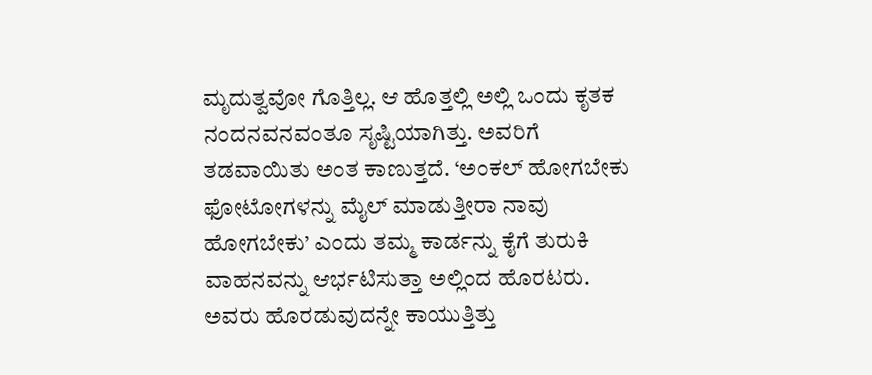ಮೃದುತ್ವವೋ ಗೊತ್ತಿಲ್ಲ. ಆ ಹೊತ್ತಲ್ಲಿ ಅಲ್ಲಿ ಒಂದು ಕೃತಕ ನಂದನವನವಂತೂ ಸೃಷ್ಟಿಯಾಗಿತ್ತು. ಅವರಿಗೆ ತಡವಾಯಿತು ಅಂತ ಕಾಣುತ್ತದೆ. ‘ಅಂಕಲ್ ಹೋಗಬೇಕು ಫೋಟೋಗಳನ್ನು ಮೈಲ್ ಮಾಡುತ್ತೀರಾ ನಾವು ಹೋಗಬೇಕು’ ಎಂದು ತಮ್ಮ ಕಾರ್ಡನ್ನು ಕೈಗೆ ತುರುಕಿ ವಾಹನವನ್ನು ಆರ್ಭಟಿಸುತ್ತಾ ಅಲ್ಲಿಂದ ಹೊರಟರು. ಅವರು ಹೊರಡುವುದನ್ನೇ ಕಾಯುತ್ತಿತ್ತು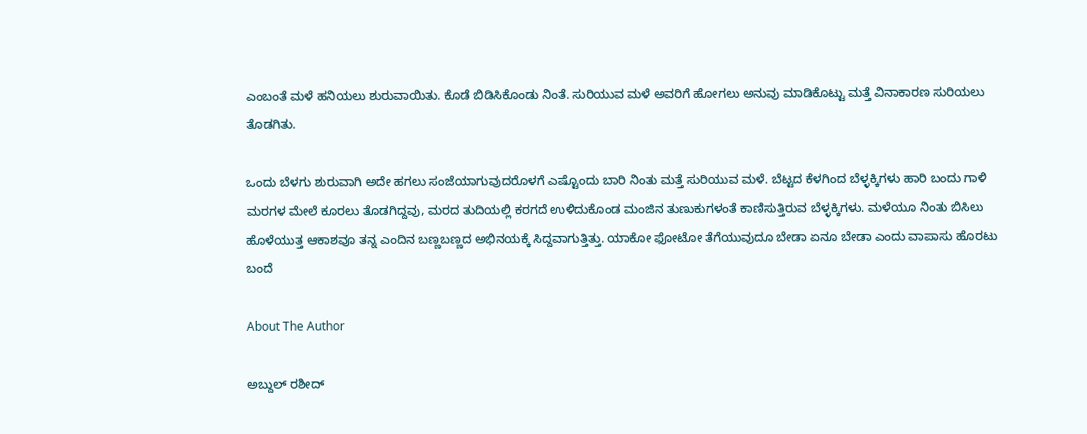ಎಂಬಂತೆ ಮಳೆ ಹನಿಯಲು ಶುರುವಾಯಿತು. ಕೊಡೆ ಬಿಡಿಸಿಕೊಂಡು ನಿಂತೆ. ಸುರಿಯುವ ಮಳೆ ಅವರಿಗೆ ಹೋಗಲು ಅನುವು ಮಾಡಿಕೊಟ್ಟು ಮತ್ತೆ ವಿನಾಕಾರಣ ಸುರಿಯಲು ತೊಡಗಿತು.

ಒಂದು ಬೆಳಗು ಶುರುವಾಗಿ ಅದೇ ಹಗಲು ಸಂಜೆಯಾಗುವುದರೊಳಗೆ ಎಷ್ಟೊಂದು ಬಾರಿ ನಿಂತು ಮತ್ತೆ ಸುರಿಯುವ ಮಳೆ. ಬೆಟ್ಟದ ಕೆಳಗಿಂದ ಬೆಳ್ಳಕ್ಕಿಗಳು ಹಾರಿ ಬಂದು ಗಾಳಿ ಮರಗಳ ಮೇಲೆ ಕೂರಲು ತೊಡಗಿದ್ದವು, ಮರದ ತುದಿಯಲ್ಲಿ ಕರಗದೆ ಉಳಿದುಕೊಂಡ ಮಂಜಿನ ತುಣುಕುಗಳಂತೆ ಕಾಣಿಸುತ್ತಿರುವ ಬೆಳ್ಳಕ್ಕಿಗಳು. ಮಳೆಯೂ ನಿಂತು ಬಿಸಿಲು ಹೊಳೆಯುತ್ತ ಆಕಾಶವೂ ತನ್ನ ಎಂದಿನ ಬಣ್ಣಬಣ್ಣದ ಅಭಿನಯಕ್ಕೆ ಸಿದ್ದವಾಗುತ್ತಿತ್ತು. ಯಾಕೋ ಫೋಟೋ ತೆಗೆಯುವುದೂ ಬೇಡಾ ಏನೂ ಬೇಡಾ ಎಂದು ವಾಪಾಸು ಹೊರಟು ಬಂದೆ

About The Author

ಅಬ್ದುಲ್ ರಶೀದ್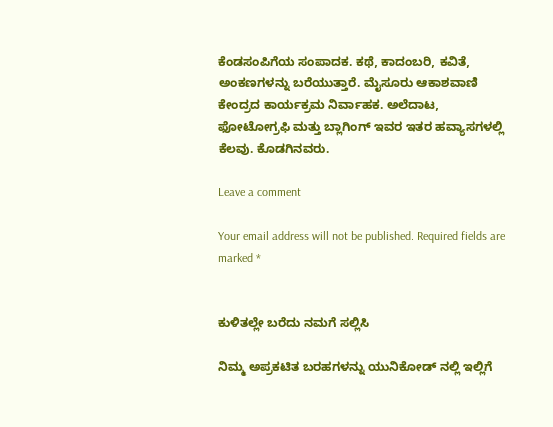ಕೆಂಡಸಂಪಿಗೆಯ ಸಂಪಾದಕ. ಕಥೆ, ಕಾದಂಬರಿ, ಕವಿತೆ, ಅಂಕಣಗಳನ್ನು ಬರೆಯುತ್ತಾರೆ. ಮೈಸೂರು ಆಕಾಶವಾಣಿ ಕೇಂದ್ರದ ಕಾರ್ಯಕ್ರಮ ನಿರ್ವಾಹಕ. ಅಲೆದಾಟ, ಫೋಟೋಗ್ರಫಿ ಮತ್ತು ಬ್ಲಾಗಿಂಗ್ ಇವರ ಇತರ ಹವ್ಯಾಸಗಳಲ್ಲಿ ಕೆಲವು. ಕೊಡಗಿನವರು.

Leave a comment

Your email address will not be published. Required fields are marked *


ಕುಳಿತಲ್ಲೇ ಬರೆದು ನಮಗೆ ಸಲ್ಲಿಸಿ

ನಿಮ್ಮ ಅಪ್ರಕಟಿತ ಬರಹಗಳನ್ನು ಯುನಿಕೋಡ್ ನಲ್ಲಿ ಇಲ್ಲಿಗೆ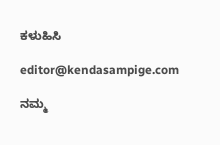ಕಳುಹಿಸಿ

editor@kendasampige.com

ನಮ್ಮ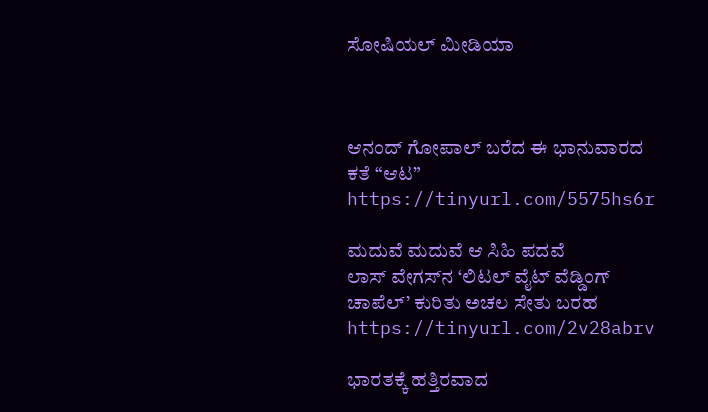ಸೋಷಿಯಲ್‌ ಮೀಡಿಯಾ



ಆನಂದ್‌ ಗೋಪಾಲ್‌ ಬರೆದ ಈ ಭಾನುವಾರದ ಕತೆ “ಆಟ”
https://tinyurl.com/5575hs6r

ಮದುವೆ ಮದುವೆ ಆ ಸಿಹಿ ಪದವೆ
ಲಾಸ್‌ ವೇಗಸ್‌ನ ‘ಲಿಟಲ್ ವೈಟ್ ವೆಡ್ಡಿಂಗ್ ಚಾಪೆಲ್’ ಕುರಿತು ಅಚಲ ಸೇತು ಬರಹ
https://tinyurl.com/2v28abrv

ಭಾರತಕ್ಕೆ ಹತ್ತಿರವಾದ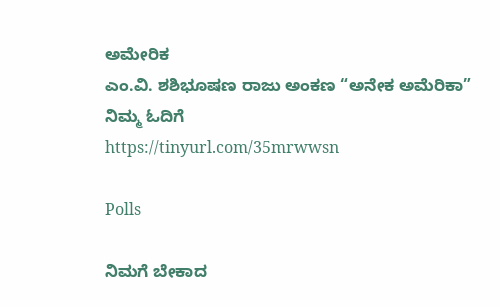ಅಮೇರಿಕ
ಎಂ.ವಿ. ಶಶಿಭೂಷಣ ರಾಜು ಅಂಕಣ “ಅನೇಕ ಅಮೆರಿಕಾ” ನಿಮ್ಮ ಓದಿಗೆ
https://tinyurl.com/35mrwwsn

Polls

ನಿಮಗೆ ಬೇಕಾದ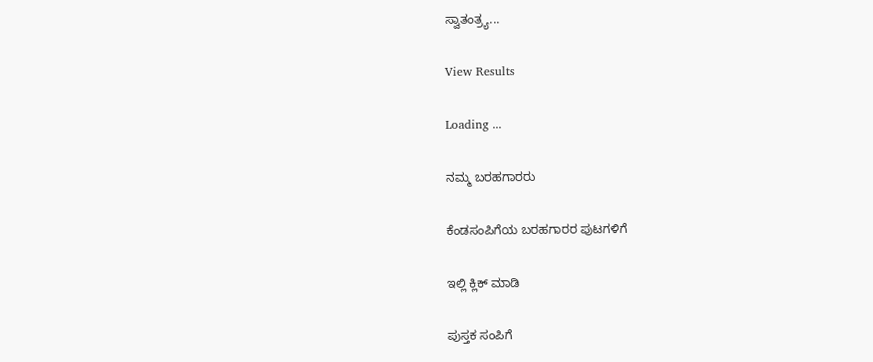ಸ್ವಾತಂತ್ರ್ಯ...

View Results

Loading ...

ನಮ್ಮ ಬರಹಗಾರರು

ಕೆಂಡಸಂಪಿಗೆಯ ಬರಹಗಾರರ ಪುಟಗಳಿಗೆ

ಇಲ್ಲಿ ಕ್ಲಿಕ್ ಮಾಡಿ

ಪುಸ್ತಕ ಸಂಪಿಗೆ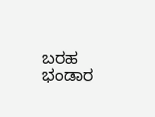ಬರಹ ಭಂಡಾರ